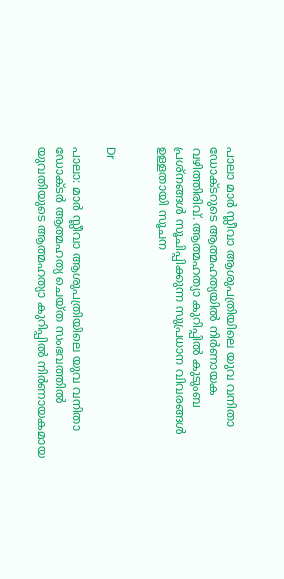പാലാ മാര്‍ സ്ലീവാ ആശുപത്രിയിലെ യുവ വനിതാ ഡോക്ടറുടെ ആത്മഹത്യയില്‍ നിര്‍ണായക വഴിത്തിരിവ്. ആത്മഹത്യാ കുറിപ്പില്‍ കുടുംബ പ്രശ്നങ്ങള്‍ സൂചിപ്പിക്കുന്ന സുപ്രധാന വിവരങ്ങള്‍ ഉള്ളതായി സൂചന


Dr

പാലാ: മാര്‍ സ്ലീവാ ആശുപത്രിയിലെ യുവ വനിതാ ഡോക്ടര്‍ ആത്മഹത്യ ചെയ്ത സംഭവത്തില്‍ യുവതിയുടെ ആത്മഹത്യാ കുറിപ്പില്‍ നിര്‍ണായകമായ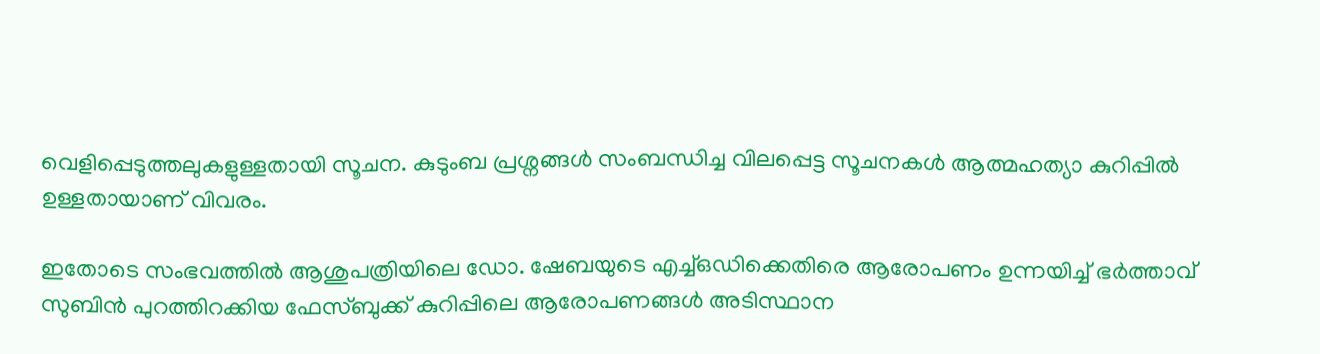വെളിപ്പെടുത്തലുകളുള്ളതായി സൂചന. കുടുംബ പ്രശ്നങ്ങള്‍ സംബന്ധിച്ച വിലപ്പെട്ട സൂചനകള്‍ ആത്മഹത്യാ കുറിപ്പില്‍ ഉള്ളതായാണ് വിവരം.

ഇതോടെ സംഭവത്തില്‍ ആശുപത്രിയിലെ ഡോ. ഷേബയുടെ എച്ച്ഒഡിക്കെതിരെ ആരോപണം ഉന്നയിച്ച് ഭര്‍ത്താവ് സുബിന്‍ പുറത്തിറക്കിയ ഫേസ്ബുക്ക് കുറിപ്പിലെ ആരോപണങ്ങള്‍ അടിസ്ഥാന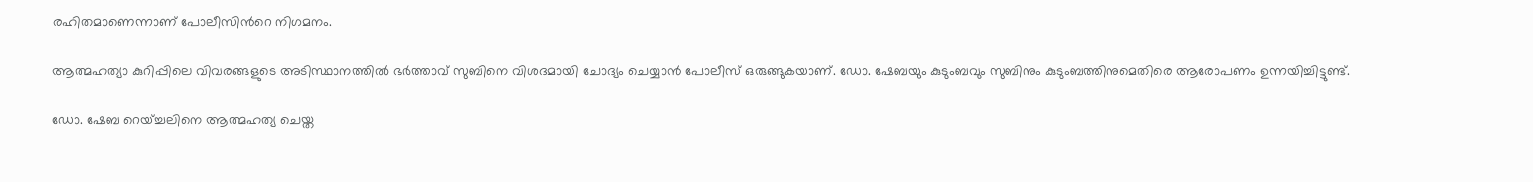രഹിതമാണെന്നാണ് പോലീസിന്‍റെ നിഗമനം.

ആത്മഹത്യാ കുറിപ്പിലെ വിവരങ്ങളുടെ അടിസ്ഥാനത്തില്‍ ഭര്‍ത്താവ് സുബിനെ വിശദമായി ചോദ്യം ചെയ്യാന്‍ പോലീസ് ഒരുങ്ങുകയാണ്. ഡോ. ഷേബയും കുടുംബവും സുബിനും കുടുംബത്തിനുമെതിരെ ആരോപണം ഉന്നയിച്ചിട്ടുണ്ട്.

ഡോ. ഷേബ റെയ്ച്ചലിനെ ആത്മഹത്യ ചെയ്ത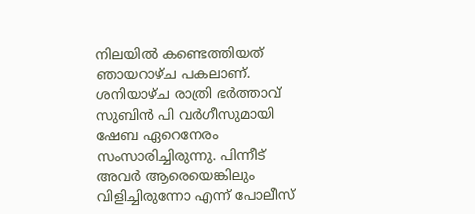നിലയില്‍ കണ്ടെത്തിയത് ഞായറാഴ്ച പകലാണ്. ശനിയാഴ്ച രാത്രി ഭര്‍ത്താവ് സുബിന്‍ പി വര്‍ഗീസുമായി ഷേബ ഏറെനേരം സംസാരിച്ചിരുന്നു. പിന്നീട് അവര്‍ ആരെയെങ്കിലും വിളിച്ചിരുന്നോ എന്ന് പോലീസ്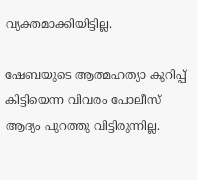വ്യക്തമാക്കിയിട്ടില്ല.

ഷേബയുടെ ആത്മഹത്യാ കുറിപ്പ് കിട്ടിയെന്ന വിവരം പോലീസ് ആദ്യം പുറത്തു വിട്ടിരുന്നില്ല.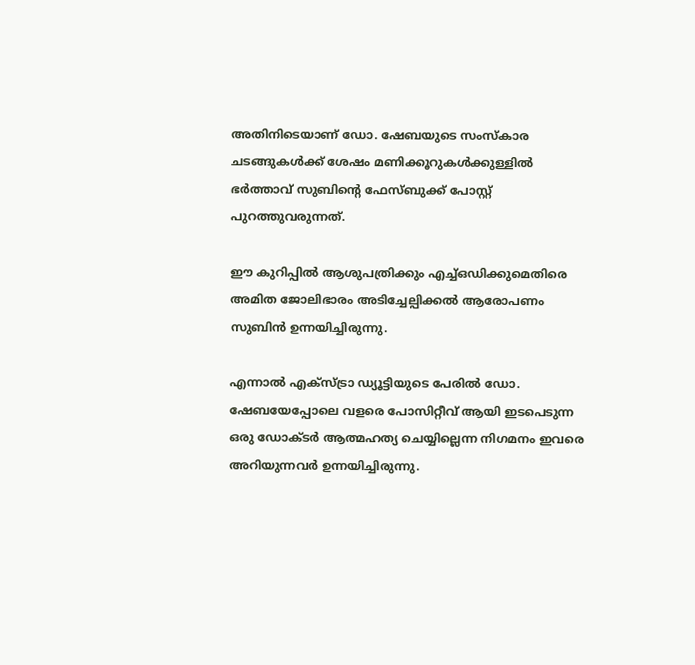അതിനിടെയാണ് ഡോ. ഷേബയുടെ സംസ്കാര ചടങ്ങുകള്‍ക്ക് ശേഷം മണിക്കൂറുകള്‍ക്കുള്ളില്‍ ഭര്‍ത്താവ് സുബിന്‍റെ ഫേസ്ബുക്ക് പോസ്റ്റ് പുറത്തുവരുന്നത്.

ഈ കുറിപ്പില്‍ ആശുപത്രിക്കും എച്ച്ഒഡിക്കുമെതിരെ അമിത ജോലിഭാരം അടിച്ചേല്പിക്കല്‍ ആരോപണം സുബിന്‍ ഉന്നയിച്ചിരുന്നു.

എന്നാല്‍ എക്സ്ട്രാ ഡ്യൂട്ടിയുടെ പേരില്‍ ഡോ. ഷേബയേപ്പോലെ വളരെ പോസിറ്റീവ് ആയി ഇടപെടുന്ന ഒരു ഡോക്ടര്‍ ആത്മഹത്യ ചെയ്യില്ലെന്ന നിഗമനം ഇവരെ അറിയുന്നവര്‍ ഉന്നയിച്ചിരുന്നു.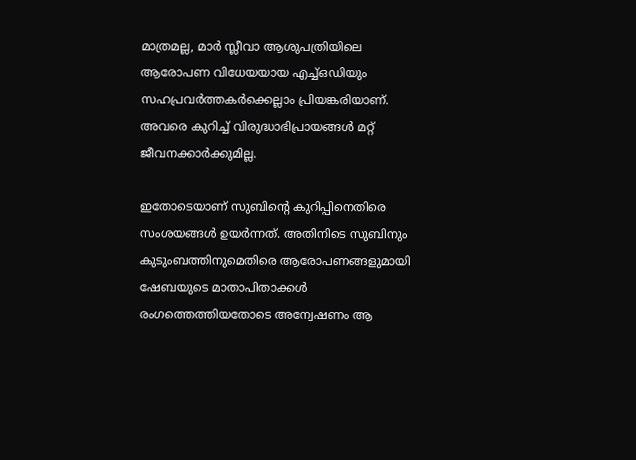മാത്രമല്ല, മാര്‍ സ്ലീവാ ആശുപത്രിയിലെ ആരോപണ വിധേയയായ എച്ച്ഒഡിയും സഹപ്രവര്‍ത്തകര്‍ക്കെല്ലാം പ്രിയങ്കരിയാണ്. അവരെ കുറിച്ച് വിരുദ്ധാഭിപ്രായങ്ങള്‍ മറ്റ് ജീവനക്കാര്‍ക്കുമില്ല.

ഇതോടെയാണ് സുബിന്‍റെ കുറിപ്പിനെതിരെ സംശയങ്ങള്‍ ഉയര്‍ന്നത്. അതിനിടെ സുബിനും കുടുംബത്തിനുമെതിരെ ആരോപണങ്ങളുമായി ഷേബയുടെ മാതാപിതാക്കള്‍ രംഗത്തെത്തിയതോടെ അന്വേഷണം ആ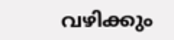വഴിക്കും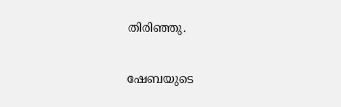തിരിഞ്ഞു.

ഷേബയുടെ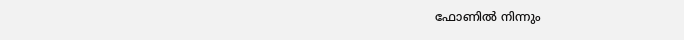ഫോണില്‍ നിന്നും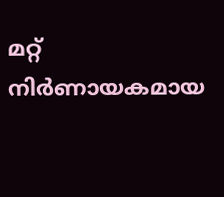മറ്റ് നിര്‍ണായകമായ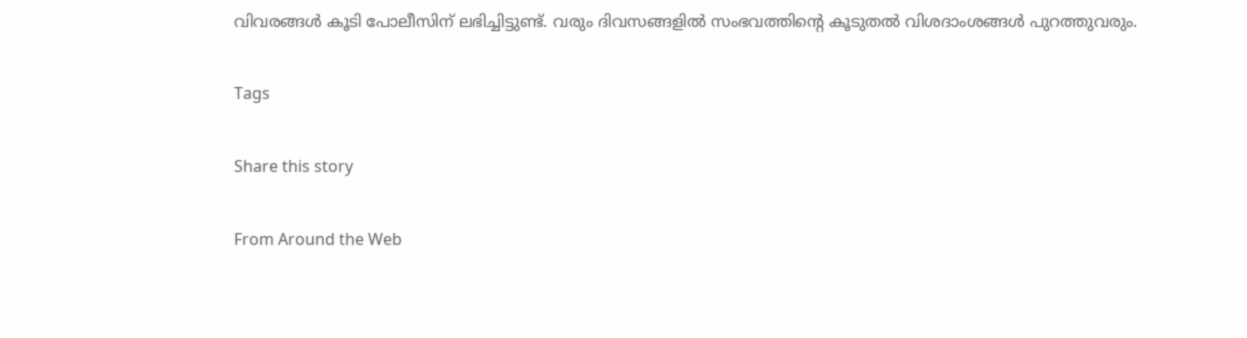വിവരങ്ങള്‍ കൂടി പോലീസിന് ലഭിച്ചിട്ടുണ്ട്. വരും ദിവസങ്ങളില്‍ സംഭവത്തിന്‍റെ കൂടുതല്‍ വിശദാംശങ്ങള്‍ പുറത്തുവരും.

Tags

Share this story

From Around the Web